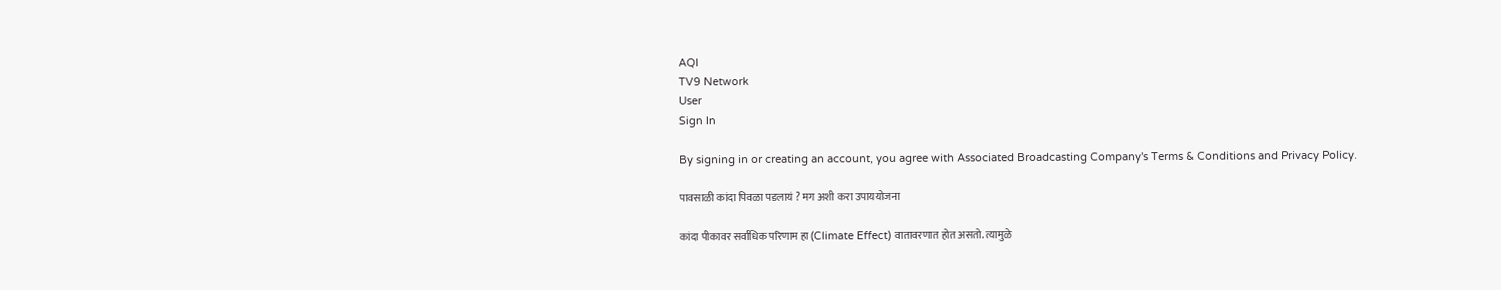AQI
TV9 Network
User
Sign In

By signing in or creating an account, you agree with Associated Broadcasting Company's Terms & Conditions and Privacy Policy.

पावसाळी कांदा पिवळा पडलायं ? मग अशी करा उपाययोजना

कांदा पीकावर सर्वाधिक परिणाम हा (Climate Effect) वातावरणात होत असतो. त्यामुळे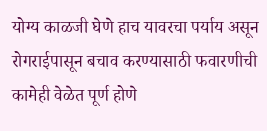योग्य काळजी घेणे हाच यावरचा पर्याय असून रोगराईपासून बचाव करण्यासाठी फवारणीची कामेही वेळेत पूर्ण होणे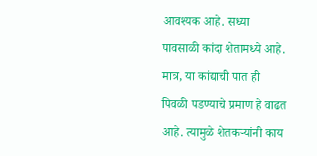आवश्यक आहे. सध्या पावसाळी कांदा शेतामध्ये आहे. मात्र, या कांद्याची पात ही पिवळी पडण्याचे प्रमाण हे वाढत आहे. त्यामुळे शेतकऱ्यांनी काय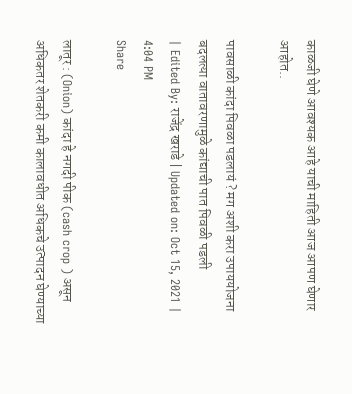काळजी घेणे आवश्यक आहे याची माहिती आज आपण घेणार आहोत..

पावसाळी कांदा पिवळा पडलायं ? मग अशी करा उपाययोजना
बदलत्या वातावरणामुळे कांद्याची पात पिवळी पडली
| Edited By: राजेंद्र खराडे | Updated on: Oct 15, 2021 | 4:04 PM
Share

लातूर : (Onion) कांदा हे नगदी पीक (cash crop ) असून अधिकतर शेतकरी कमी कालावधीत अधिकचे उत्पादन घेण्याच्या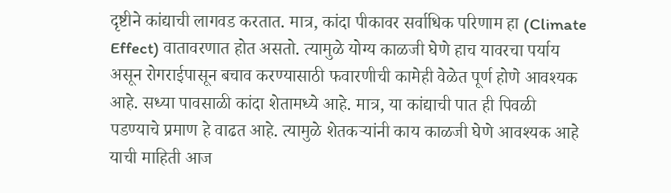दृष्टीने कांद्याची लागवड करतात. मात्र, कांदा पीकावर सर्वाधिक परिणाम हा (Climate Effect) वातावरणात होत असतो. त्यामुळे योग्य काळजी घेणे हाच यावरचा पर्याय असून रोगराईपासून बचाव करण्यासाठी फवारणीची कामेही वेळेत पूर्ण होणे आवश्यक आहे. सध्या पावसाळी कांदा शेतामध्ये आहे. मात्र, या कांद्याची पात ही पिवळी पडण्याचे प्रमाण हे वाढत आहे. त्यामुळे शेतकऱ्यांनी काय काळजी घेणे आवश्यक आहे याची माहिती आज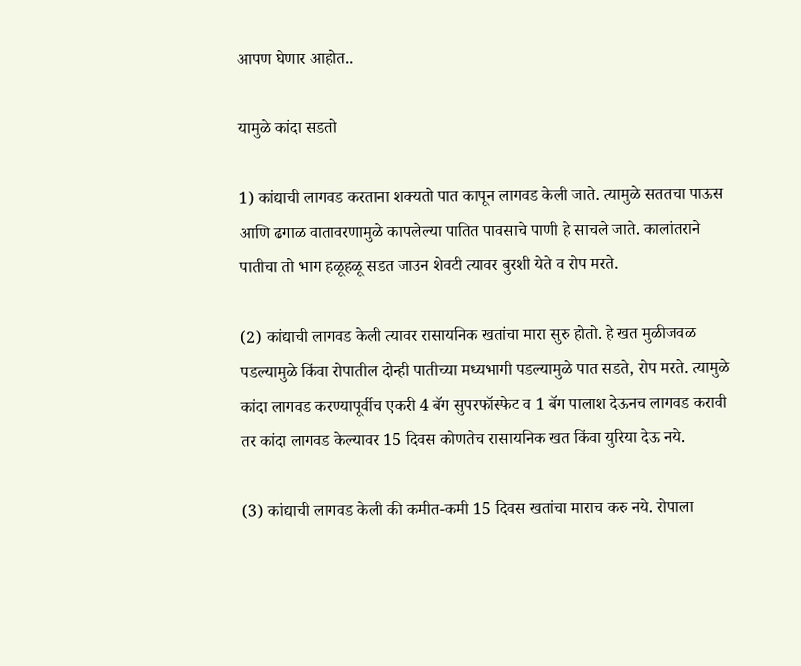आपण घेणार आहोत..

यामुळे कांदा सडतो

1) कांद्याची लागवड करताना शक्यतो पात कापून लागवड केली जाते. त्यामुळे सततचा पाऊस आणि ढगाळ वातावरणामुळे कापलेल्या पातित पावसाचे पाणी हे साचले जाते. कालांतराने पातीचा तो भाग हळूहळू सडत जाउन शेवटी त्यावर बुरशी येते व रोप मरते.

(2) कांद्याची लागवड केली त्यावर रासायनिक खतांचा मारा सुरु होतो. हे खत मुळीजवळ पडल्यामुळे किंवा रोपातील दोन्ही पातीच्या मध्यभागी पडल्यामुळे पात सडते, रोप मरते. त्यामुळे कांदा लागवड करण्यापूर्वीच एकरी 4 बॅग सुपरफॉस्फेट व 1 बॅग पालाश देऊनच लागवड करावी तर कांदा लागवड केल्यावर 15 दिवस कोणतेच रासायनिक खत किंवा युरिया देऊ नये.

(3) कांद्याची लागवड केली की कमीत-कमी 15 दिवस खतांचा माराच करु नये. रोपाला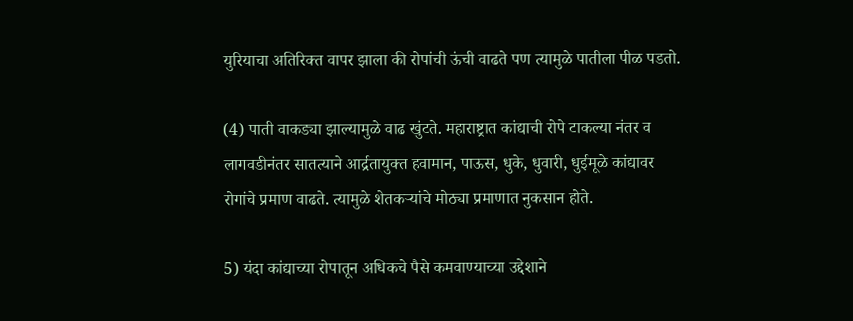युरियाचा अतिरिक्त वापर झाला की रोपांची ऊंची वाढते पण त्यामुळे पातीला पीळ पडतो.

(4) पाती वाकड्या झाल्यामुळे वाढ खुंटते. महाराष्ट्रात कांद्याची रोपे टाकल्या नंतर व लागवडीनंतर सातत्याने आर्द्रतायुक्त हवामान, पाऊस, धुके, धुवारी, धुईमूळे कांद्यावर रोगांचे प्रमाण वाढते. त्यामुळे शेतकऱ्यांचे मोठ्या प्रमाणात नुकसान होते.

5) यंदा कांद्याच्या रोपातून अधिकचे पैसे कमवाण्याच्या उद्देशाने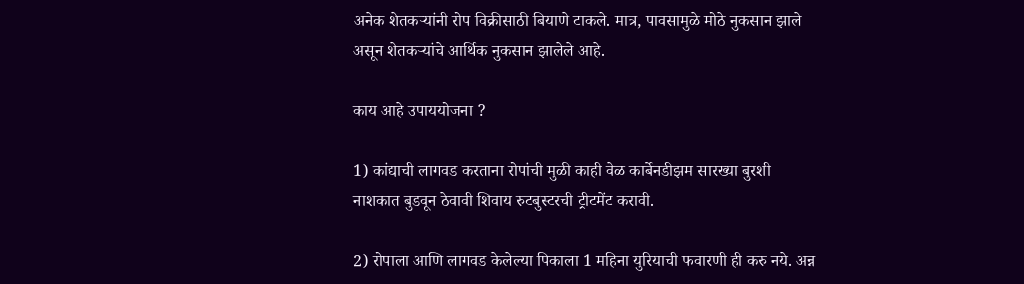अनेक शेतकऱ्यांनी रोप विक्रीसाठी बियाणे टाकले. मात्र, पावसामुळे मोठे नुकसान झाले असून शेतकऱ्यांचे आर्थिक नुकसान झालेले आहे.

काय आहे उपाययोजना ?

1) कांद्याची लागवड करताना रोपांची मुळी काही वेळ कार्बेनडीझम सारख्या बुरशी नाशकात बुडवून ठेवावी शिवाय रुटबुस्टरची ट्रीटमेंट करावी.

2) रोपाला आणि लागवड केलेल्या पिकाला 1 महिना युरियाची फवारणी ही करु नये. अन्न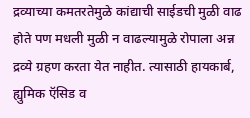द्रव्याच्या कमतरतेमुळे कांद्याची साईडची मुळी वाढ होते पण मधली मुळी न वाढल्यामुळे रोपाला अन्न द्रव्ये ग्रहण करता येत नाहीत. त्यासाठी हायकार्ब, ह्युमिक ऍसिड व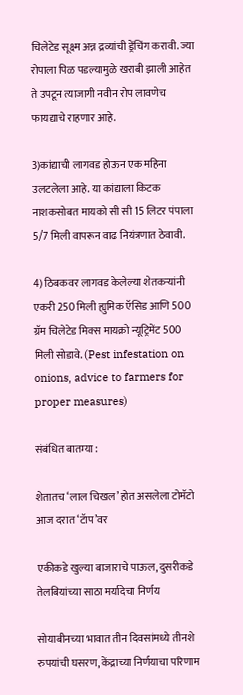चिलेटेड सूक्ष्म अन्न द्रव्यांची ड्रेंचिंग करावी. ज्या रोपाला पिळ पडल्यामुळे खराबी झाली आहेत ते उपटून त्याजागी नवीन रोप लावणेच फायद्याचे राहणार आहे.

3)कांद्याची लागवड होऊन एक महिना उलटलेला आहे. या कांद्याला किटक नाशकसोबत मायको सी सी 15 लिटर पंपाला 5/7 मिली वापरून वाढ नियंत्रणात ठेवावी.

4) ठिबकवर लागवड केलेल्या शेतकऱ्यांनी एकरी 250 मिली ह्युमिक ऍसिड आणि 500 ग्रॅम चिलेटेड मिक्स मायक्रो न्यूट्रिमेंट 500 मिली सोडावे. (Pest infestation on onions, advice to farmers for proper measures)

संबंधित बातम्या :

शेतातच ‘लाल चिखल’ होत असलेला टोमॅटो आज दरात ‘टॅाप’वर

एकीकडे खुल्या बाजाराचे पाऊल, दुसरीकडे तेलबियांच्या साठा मर्यादेचा निर्णय

सोयाबीनच्या भावात तीन दिवसांमध्ये तीनशे रुपयांची घसरण, केंद्राच्या निर्णयाचा परिणाम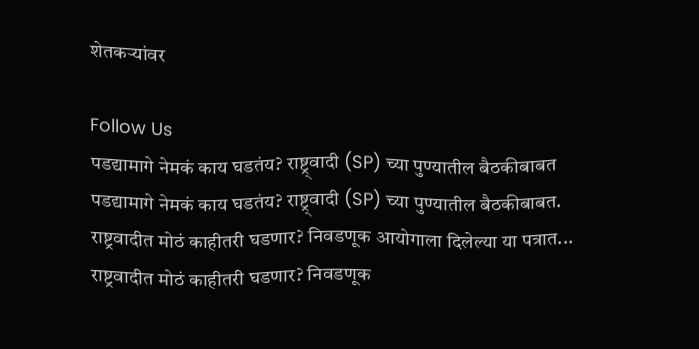शेतकऱ्यांवर

Follow Us
पडद्यामागे नेमकं काय घडतंय? राष्ट्र्वादी (SP) च्या पुण्यातील बैठकीबाबत
पडद्यामागे नेमकं काय घडतंय? राष्ट्र्वादी (SP) च्या पुण्यातील बैठकीबाबत.
राष्ट्रवादीत मोठं काहीतरी घडणार? निवडणूक आयोगाला दिलेल्या या पत्रात...
राष्ट्रवादीत मोठं काहीतरी घडणार? निवडणूक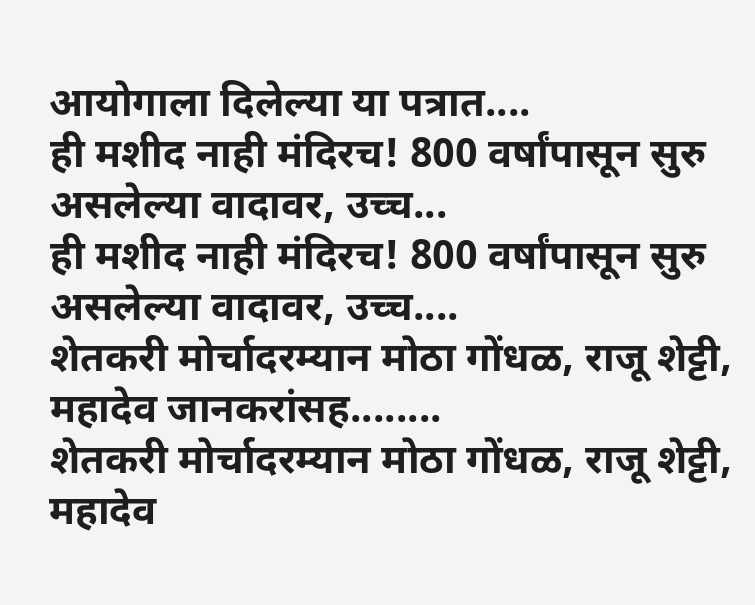आयोगाला दिलेल्या या पत्रात....
ही मशीद नाही मंदिरच! 800 वर्षांपासून सुरु असलेल्या वादावर, उच्च...
ही मशीद नाही मंदिरच! 800 वर्षांपासून सुरु असलेल्या वादावर, उच्च....
शेतकरी मोर्चादरम्यान मोठा गोंधळ, राजू शेट्टी, महादेव जानकरांसह........
शेतकरी मोर्चादरम्यान मोठा गोंधळ, राजू शेट्टी, महादेव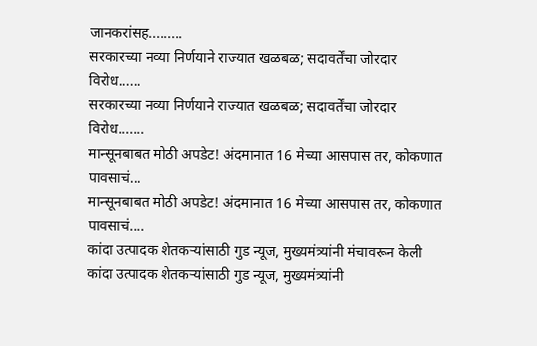जानकरांसह.........
सरकारच्या नव्या निर्णयाने राज्यात खळबळ; सदावर्तेंचा जोरदार विरोध......
सरकारच्या नव्या निर्णयाने राज्यात खळबळ; सदावर्तेंचा जोरदार विरोध.......
मान्सूनबाबत मोठी अपडेट! अंदमानात 16 मेच्या आसपास तर, कोकणात पावसाचं...
मान्सूनबाबत मोठी अपडेट! अंदमानात 16 मेच्या आसपास तर, कोकणात पावसाचं....
कांदा उत्पादक शेतकऱ्यांसाठी गुड न्यूज, मुख्यमंत्र्यांनी मंचावरून केली
कांदा उत्पादक शेतकऱ्यांसाठी गुड न्यूज, मुख्यमंत्र्यांनी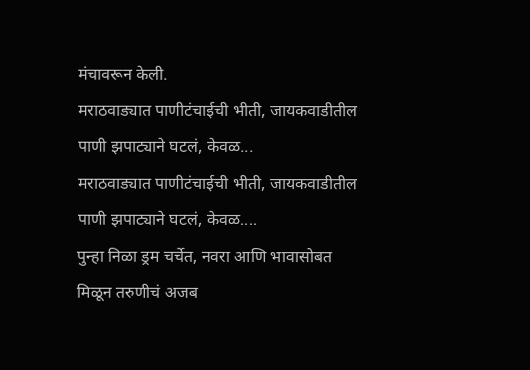मंचावरून केली.
मराठवाड्यात पाणीटंचाईची भीती, जायकवाडीतील पाणी झपाट्याने घटलं, केवळ...
मराठवाड्यात पाणीटंचाईची भीती, जायकवाडीतील पाणी झपाट्याने घटलं, केवळ....
पुन्हा निळा ड्रम चर्चेत, नवरा आणि भावासोबत मिळून तरुणीचं अजब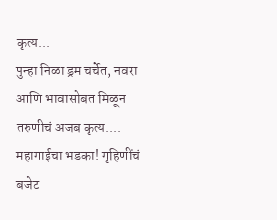कृत्य...
पुन्हा निळा ड्रम चर्चेत, नवरा आणि भावासोबत मिळून तरुणीचं अजब कृत्य....
महागाईचा भडका! गृहिणींचं बजेट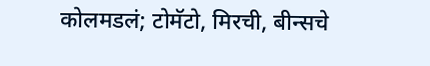कोलमडलं; टोमॅटो, मिरची, बीन्सचे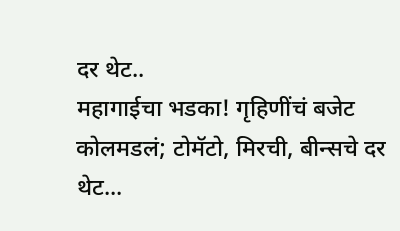दर थेट..
महागाईचा भडका! गृहिणींचं बजेट कोलमडलं; टोमॅटो, मिरची, बीन्सचे दर थेट...